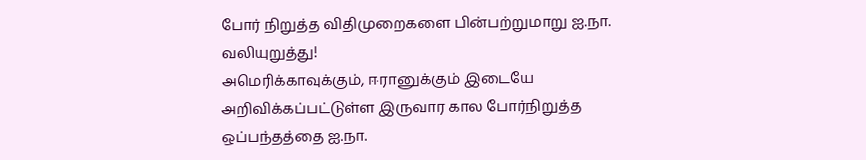போர் நிறுத்த விதிமுறைகளை பின்பற்றுமாறு ஐ.நா. வலியுறுத்து!
அமெரிக்காவுக்கும், ஈரானுக்கும் இடையே அறிவிக்கப்பட்டுள்ள இருவார கால போர்நிறுத்த ஒப்பந்தத்தை ஐ.நா.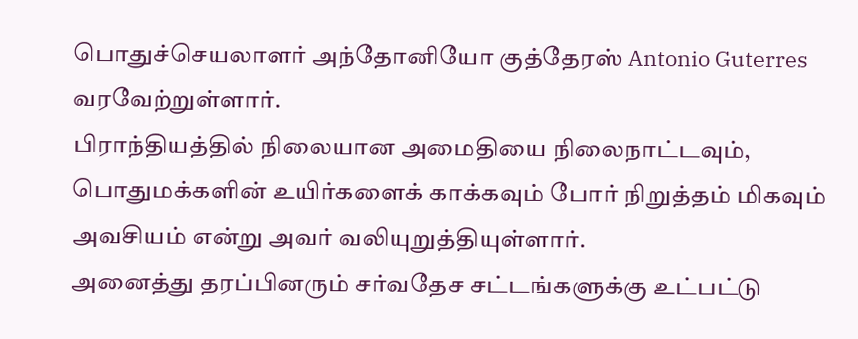பொதுச்செயலாளர் அந்தோனியோ குத்தேரஸ் Antonio Guterres வரவேற்றுள்ளார்.
பிராந்தியத்தில் நிலையான அமைதியை நிலைநாட்டவும், பொதுமக்களின் உயிர்களைக் காக்கவும் போர் நிறுத்தம் மிகவும் அவசியம் என்று அவர் வலியுறுத்தியுள்ளார்.
அனைத்து தரப்பினரும் சர்வதேச சட்டங்களுக்கு உட்பட்டு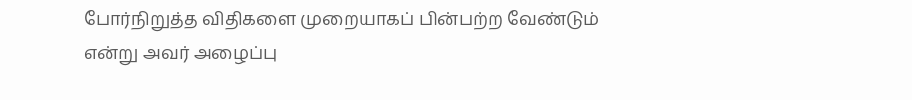போர்நிறுத்த விதிகளை முறையாகப் பின்பற்ற வேண்டும் என்று அவர் அழைப்பு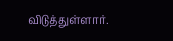விடுத்துள்ளார்.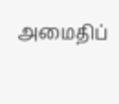அமைதிப்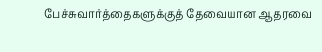பேச்சுவார்த்தைகளுக்குத் தேவையான ஆதரவை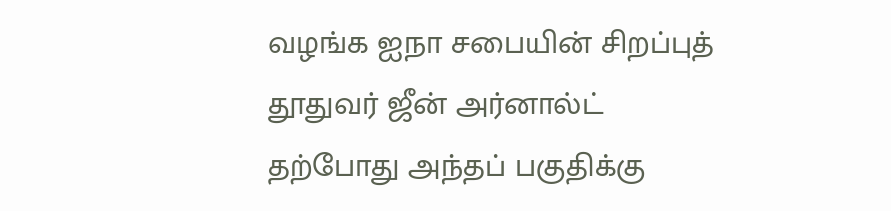வழங்க ஐநா சபையின் சிறப்புத் தூதுவர் ஜீன் அர்னால்ட் தற்போது அந்தப் பகுதிக்கு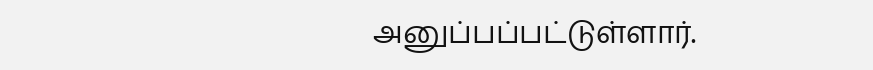அனுப்பப்பட்டுள்ளார்.